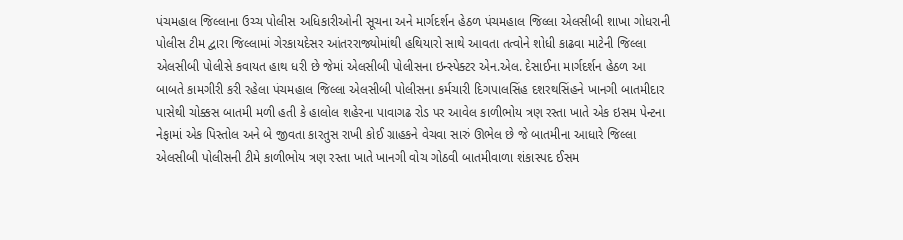પંચમહાલ જિલ્લાના ઉચ્ચ પોલીસ અધિકારીઓની સૂચના અને માર્ગદર્શન હેઠળ પંચમહાલ જિલ્લા એલસીબી શાખા ગોધરાની પોલીસ ટીમ દ્વારા જિલ્લામાં ગેરકાયદેસર આંતરરાજ્યોમાંથી હથિયારો સાથે આવતા તત્વોને શોધી કાઢવા માટેની જિલ્લા એલસીબી પોલીસે કવાયત હાથ ધરી છે જેમાં એલસીબી પોલીસના ઇન્સ્પેક્ટર એન.એલ. દેસાઈના માર્ગદર્શન હેઠળ આ બાબતે કામગીરી કરી રહેલા પંચમહાલ જિલ્લા એલસીબી પોલીસના કર્મચારી દિગપાલસિંહ દશરથસિંહને ખાનગી બાતમીદાર પાસેથી ચોક્કસ બાતમી મળી હતી કે હાલોલ શહેરના પાવાગઢ રોડ પર આવેલ કાળીભોય ત્રણ રસ્તા ખાતે એક ઇસમ પેન્ટના નેફામાં એક પિસ્તોલ અને બે જીવતા કારતુસ રાખી કોઈ ગ્રાહકને વેચવા સારું ઊભેલ છે જે બાતમીના આધારે જિલ્લા એલસીબી પોલીસની ટીમે કાળીભોય ત્રણ રસ્તા ખાતે ખાનગી વોચ ગોઠવી બાતમીવાળા શંકાસ્પદ ઈસમ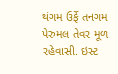થંગમ ઉર્ફે તનગમ પેરુમલ તેવર મૂળ રહેવાસી. ઇસ્ટ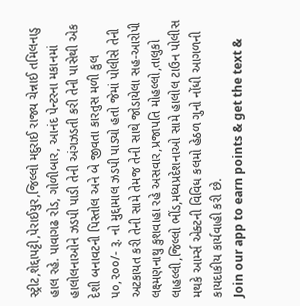સ્ટ્રીટ,શેદ્દાપટ્ટી,પેરાઈયુર,જિલ્લો મદુરાઈ રાજ્ય ચેન્નાઈ તમિલનાડુ હાલ રહે. પાવાગઢ રોડ, ગોળીબાર, આનંદ પેન્ટરના મકાનમાં હાલોલનાઓને ઝડપી પાડી તેની અંગઝડતી કરી તેની પાસેથી એક દેશી બનાવટની પિસ્તોલ અને બે જીવતા કારતુસ મળી કુલ ૫૦,૨૦૦/- રૂ. નો મુદ્દામાલ ઝડપી પાડ્યો હતો જેમાં પોલીસે તેની અટકાયત કરી તેની સામે તેમજ તેની સાથે જોડાયેલા સહ-આરોપી લક્ષ્મણનાથુ કુશવાહા રહે અસવાર,પ્રજાપતિ મોહલ્લો,તાલુકો લાહલ્લી,જિલ્લો ભીંડ,મધ્યપ્રદેશનાઓ સામે હાલોલ ટાઉન પોલીસ મથકે આર્મ્સ એક્ટની વિવિધ કલમો હેઠળ ગુનો નોંધી આગળની કાયદાકીય કાર્યવાહી કરી છે.
Join our app to earn points & get the text &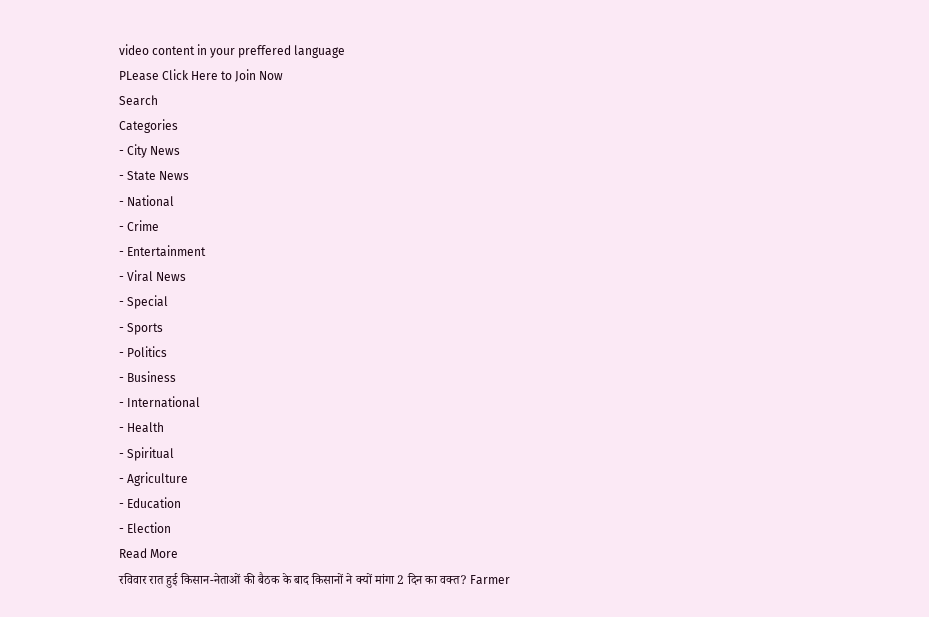video content in your preffered language
PLease Click Here to Join Now
Search
Categories
- City News
- State News
- National
- Crime
- Entertainment
- Viral News
- Special
- Sports
- Politics
- Business
- International
- Health
- Spiritual
- Agriculture
- Education
- Election
Read More
रविवार रात हुई किसान-नेताओं की बैठक के बाद किसानों ने क्यों मांगा 2 दिन का वक्त? Farmer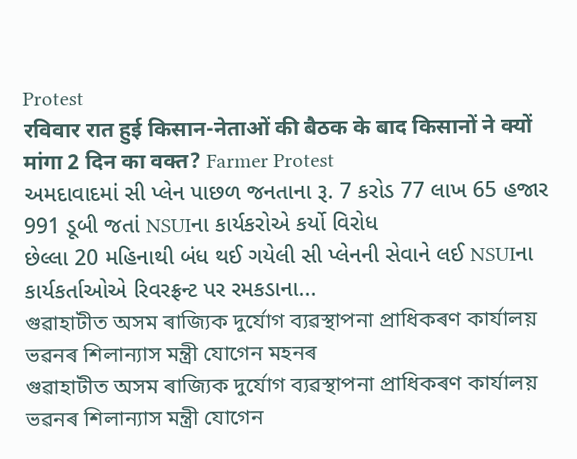Protest
रविवार रात हुई किसान-नेताओं की बैठक के बाद किसानों ने क्यों मांगा 2 दिन का वक्त? Farmer Protest
અમદાવાદમાં સી પ્લેન પાછળ જનતાના રૂ. 7 કરોડ 77 લાખ 65 હજાર 991 ડૂબી જતાં NSUIના કાર્યકરોએ કર્યો વિરોધ
છેલ્લા 20 મહિનાથી બંધ થઈ ગયેલી સી પ્લેનની સેવાને લઈ NSUIના કાર્યકર્તાઓએ રિવરફ્રન્ટ પર રમકડાના...
গুৱাহাটীত অসম ৰাজ্যিক দুৰ্যোগ ব্যৱস্থাপনা প্ৰাধিকৰণ কাৰ্যালয় ভৱনৰ শিলান্যাস মন্ত্ৰী যোগেন মহনৰ
গুৱাহাটীত অসম ৰাজ্যিক দুৰ্যোগ ব্যৱস্থাপনা প্ৰাধিকৰণ কাৰ্যালয় ভৱনৰ শিলান্যাস মন্ত্ৰী যোগেন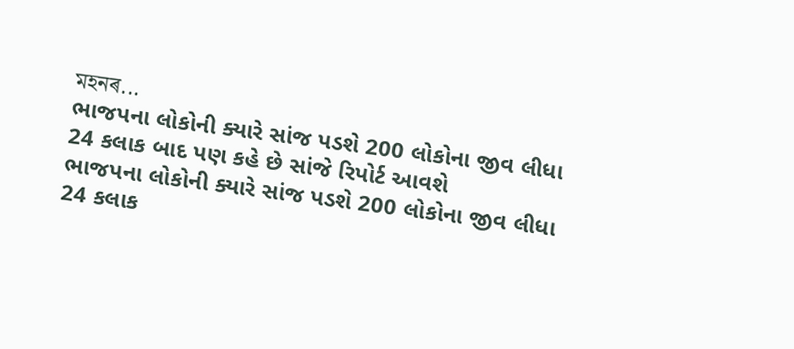মহনৰ...
ભાજપના લોકોની ક્યારે સાંજ પડશે 200 લોકોના જીવ લીધા 24 કલાક બાદ પણ કહે છે સાંજે રિપોર્ટ આવશે
ભાજપના લોકોની ક્યારે સાંજ પડશે 200 લોકોના જીવ લીધા 24 કલાક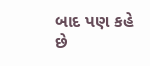બાદ પણ કહે છે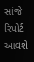સાંજે રિપોર્ટ આવશે